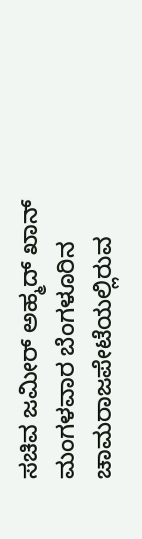ಸಚಿವ ಜಮೀರ್ ಅಹ್ಮದ್ ಖಾನ್ ಮಂಗಳವಾರ ಬೆಂಗಳೂರಿನ ಚಾಮರಾಜಪೇಟೆಯಲ್ಲಿರುವ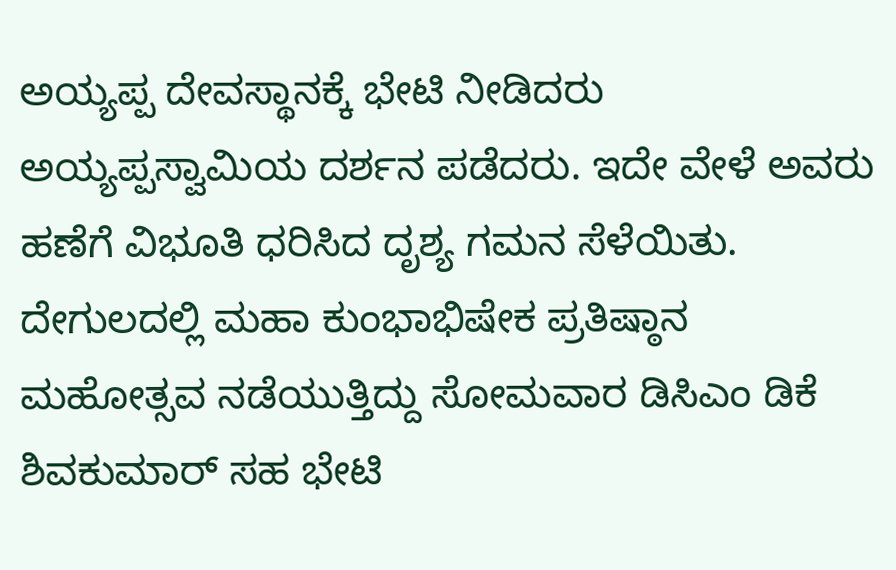ಅಯ್ಯಪ್ಪ ದೇವಸ್ಥಾನಕ್ಕೆ ಭೇಟಿ ನೀಡಿದರು ಅಯ್ಯಪ್ಪಸ್ವಾಮಿಯ ದರ್ಶನ ಪಡೆದರು. ಇದೇ ವೇಳೆ ಅವರು ಹಣೆಗೆ ವಿಭೂತಿ ಧರಿಸಿದ ದೃಶ್ಯ ಗಮನ ಸೆಳೆಯಿತು. ದೇಗುಲದಲ್ಲಿ ಮಹಾ ಕುಂಭಾಭಿಷೇಕ ಪ್ರತಿಷ್ಠಾನ ಮಹೋತ್ಸವ ನಡೆಯುತ್ತಿದ್ದು ಸೋಮವಾರ ಡಿಸಿಎಂ ಡಿಕೆ ಶಿವಕುಮಾರ್ ಸಹ ಭೇಟಿ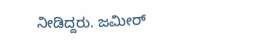ನೀಡಿದ್ದರು. ಜಮೀರ್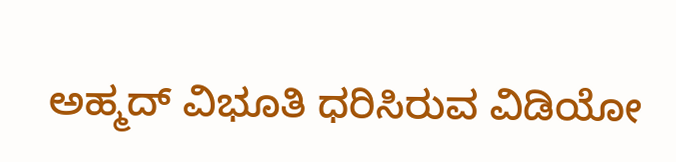ಅಹ್ಮದ್ ವಿಭೂತಿ ಧರಿಸಿರುವ ವಿಡಿಯೋ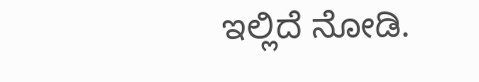ಇಲ್ಲಿದೆ ನೋಡಿ.